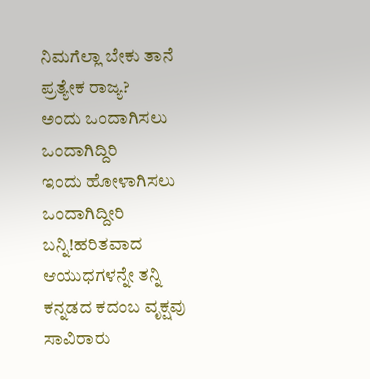ನಿಮಗೆಲ್ಲಾ ಬೇಕು ತಾನೆ ಪ್ರತ್ಯೇಕ ರಾಜ್ಯ?
ಅಂದು ಒಂದಾಗಿಸಲು ಒಂದಾಗಿದ್ದಿರಿ
ಇಂದು ಹೋಳಾಗಿಸಲು ಒಂದಾಗಿದ್ದೀರಿ
ಬನ್ನಿ!ಹರಿತವಾದ ಆಯುಧಗಳನ್ನೇ ತನ್ನಿ
ಕನ್ನಡದ ಕದಂಬ ವೃಕ್ಷವು
ಸಾವಿರಾರು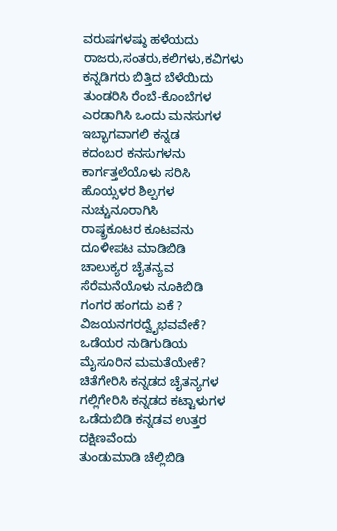ವರುಷಗಳಷ್ಠು ಹಳೆಯದು
ರಾಜರು,ಸಂತರು,ಕಲಿಗಳು,ಕವಿಗಳು
ಕನ್ನಡಿಗರು ಬಿತ್ತಿದ ಬೆಳೆಯಿದು
ತುಂಡರಿಸಿ ರೆಂಬೆ-ಕೊಂಬೆಗಳ
ಎರಡಾಗಿಸಿ ಒಂದು ಮನಸುಗಳ
ಇಬ್ಭಾಗವಾಗಲಿ ಕನ್ನಡ
ಕದಂಬರ ಕನಸುಗಳನು
ಕಾರ್ಗತ್ತಲೆಯೊಳು ಸರಿಸಿ
ಹೊಯ್ಸಳರ ಶಿಲ್ಪಗಳ ನುಚ್ಚುನೂರಾಗಿಸಿ
ರಾಷ್ಠ್ರಕೂಟರ ಕೂಟವನು
ದೂಳೀಪಟ ಮಾಡಿಬಿಡಿ
ಚಾಲುಕ್ಯರ ಚೈತನ್ಯವ
ಸೆರೆಮನೆಯೊಳು ನೂಕಿಬಿಡಿ
ಗಂಗರ ಹಂಗದು ಏಕೆ ?
ವಿಜಯನಗರದ್ವೈಭವವೇಕೆ?
ಒಡೆಯರ ನುಡಿಗುಡಿಯ
ಮೈಸೂರಿನ ಮಮತೆಯೇಕೆ?
ಚಿತೆಗೇರಿಸಿ ಕನ್ನಡದ ಚೈತನ್ಯಗಳ
ಗಲ್ಲಿಗೇರಿಸಿ ಕನ್ನಡದ ಕಟ್ಟಾಳುಗಳ
ಒಡೆದುಬಿಡಿ ಕನ್ನಡವ ಉತ್ತರ ದಕ್ಷಿಣವೆಂದು
ತುಂಡುಮಾಡಿ ಚೆಲ್ಲಿಬಿಡಿ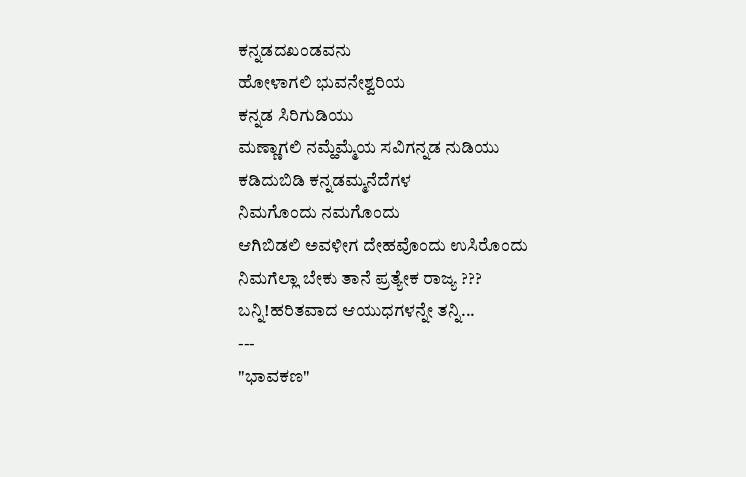ಕನ್ನಡದಖಂಡವನು
ಹೋಳಾಗಲಿ ಭುವನೇಶ್ವರಿಯ
ಕನ್ನಡ ಸಿರಿಗುಡಿಯು
ಮಣ್ಣಾಗಲಿ ನಮ್ಹೆಮ್ಮೆಯ ಸವಿಗನ್ನಡ ನುಡಿಯು
ಕಡಿದುಬಿಡಿ ಕನ್ನಡಮ್ಮನೆದೆಗಳ
ನಿಮಗೊಂದು ನಮಗೊಂದು
ಆಗಿಬಿಡಲಿ ಅವಳೀಗ ದೇಹವೊಂದು ಉಸಿರೊಂದು
ನಿಮಗೆಲ್ಲಾ ಬೇಕು ತಾನೆ ಪ್ರತ್ಯೇಕ ರಾಜ್ಯ ???
ಬನ್ನಿ!ಹರಿತವಾದ ಆಯುಧಗಳನ್ನೇ ತನ್ನಿ...
---
"ಭಾವಕಣ"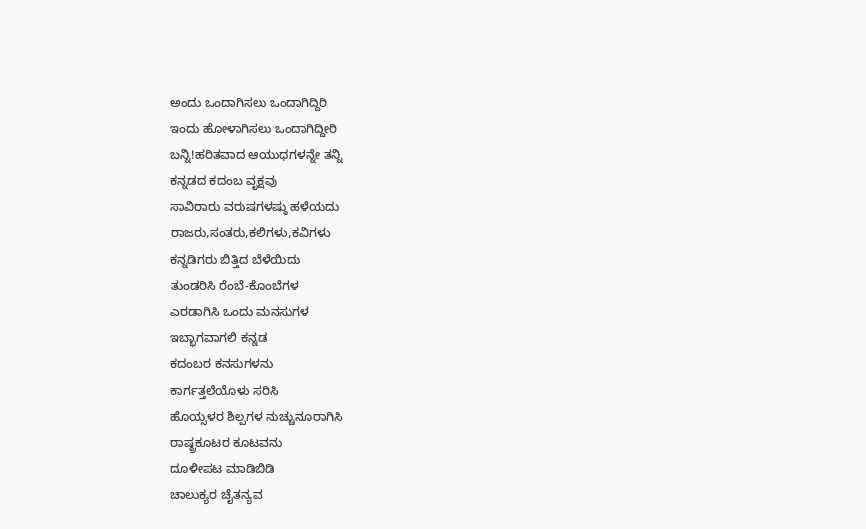ಅಂದು ಒಂದಾಗಿಸಲು ಒಂದಾಗಿದ್ದಿರಿ
ಇಂದು ಹೋಳಾಗಿಸಲು ಒಂದಾಗಿದ್ದೀರಿ
ಬನ್ನಿ!ಹರಿತವಾದ ಆಯುಧಗಳನ್ನೇ ತನ್ನಿ
ಕನ್ನಡದ ಕದಂಬ ವೃಕ್ಷವು
ಸಾವಿರಾರು ವರುಷಗಳಷ್ಠು ಹಳೆಯದು
ರಾಜರು,ಸಂತರು,ಕಲಿಗಳು,ಕವಿಗಳು
ಕನ್ನಡಿಗರು ಬಿತ್ತಿದ ಬೆಳೆಯಿದು
ತುಂಡರಿಸಿ ರೆಂಬೆ-ಕೊಂಬೆಗಳ
ಎರಡಾಗಿಸಿ ಒಂದು ಮನಸುಗಳ
ಇಬ್ಭಾಗವಾಗಲಿ ಕನ್ನಡ
ಕದಂಬರ ಕನಸುಗಳನು
ಕಾರ್ಗತ್ತಲೆಯೊಳು ಸರಿಸಿ
ಹೊಯ್ಸಳರ ಶಿಲ್ಪಗಳ ನುಚ್ಚುನೂರಾಗಿಸಿ
ರಾಷ್ಠ್ರಕೂಟರ ಕೂಟವನು
ದೂಳೀಪಟ ಮಾಡಿಬಿಡಿ
ಚಾಲುಕ್ಯರ ಚೈತನ್ಯವ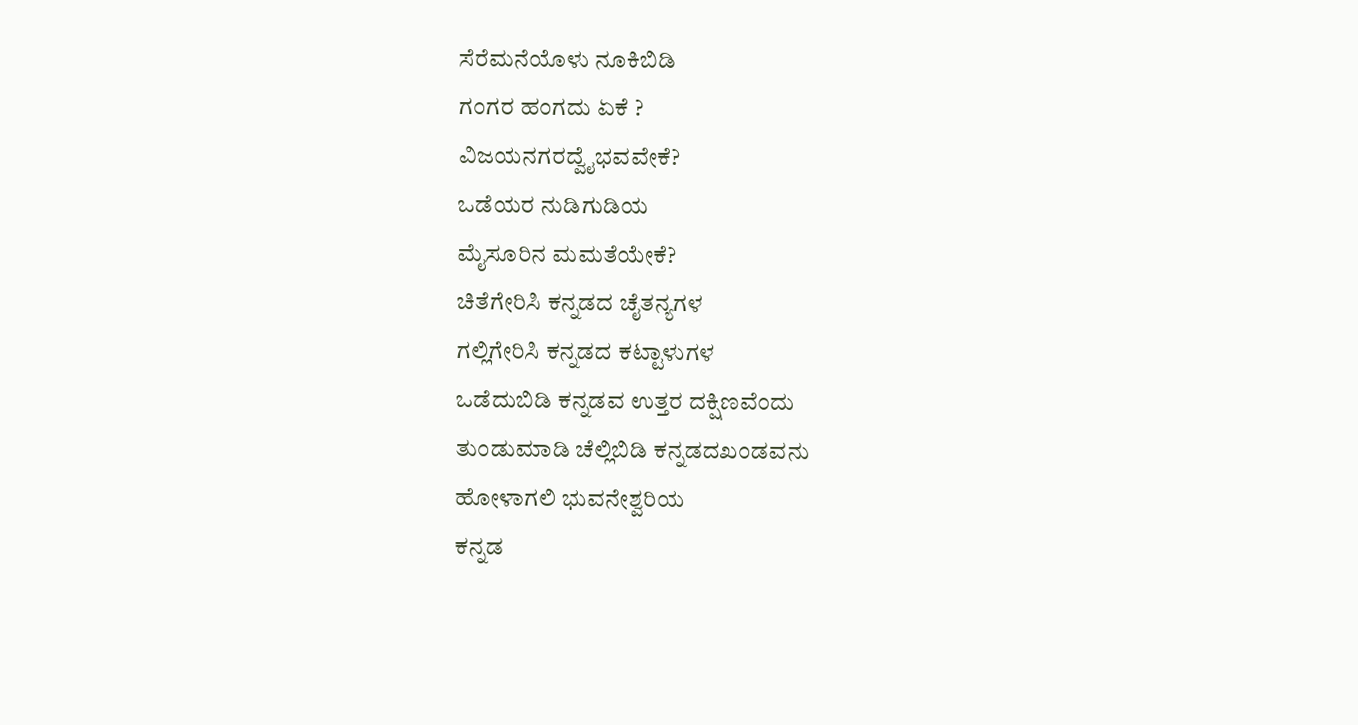ಸೆರೆಮನೆಯೊಳು ನೂಕಿಬಿಡಿ
ಗಂಗರ ಹಂಗದು ಏಕೆ ?
ವಿಜಯನಗರದ್ವೈಭವವೇಕೆ?
ಒಡೆಯರ ನುಡಿಗುಡಿಯ
ಮೈಸೂರಿನ ಮಮತೆಯೇಕೆ?
ಚಿತೆಗೇರಿಸಿ ಕನ್ನಡದ ಚೈತನ್ಯಗಳ
ಗಲ್ಲಿಗೇರಿಸಿ ಕನ್ನಡದ ಕಟ್ಟಾಳುಗಳ
ಒಡೆದುಬಿಡಿ ಕನ್ನಡವ ಉತ್ತರ ದಕ್ಷಿಣವೆಂದು
ತುಂಡುಮಾಡಿ ಚೆಲ್ಲಿಬಿಡಿ ಕನ್ನಡದಖಂಡವನು
ಹೋಳಾಗಲಿ ಭುವನೇಶ್ವರಿಯ
ಕನ್ನಡ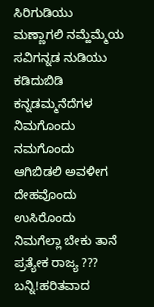ಸಿರಿಗುಡಿಯು
ಮಣ್ಣಾಗಲಿ ನಮ್ಹೆಮ್ಮೆಯ ಸವಿಗನ್ನಡ ನುಡಿಯು
ಕಡಿದುಬಿಡಿ ಕನ್ನಡಮ್ಮನೆದೆಗಳ
ನಿಮಗೊಂದು ನಮಗೊಂದು
ಆಗಿಬಿಡಲಿ ಅವಳೀಗ ದೇಹವೊಂದು ಉಸಿರೊಂದು
ನಿಮಗೆಲ್ಲಾ ಬೇಕು ತಾನೆ ಪ್ರತ್ಯೇಕ ರಾಜ್ಯ ???
ಬನ್ನಿ!ಹರಿತವಾದ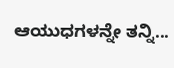ಆಯುಧಗಳನ್ನೇ ತನ್ನಿ...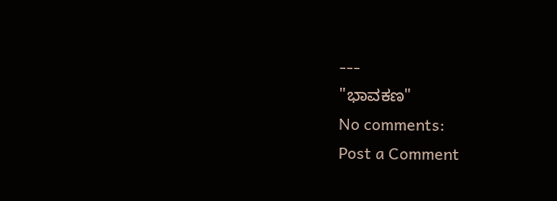---
"ಭಾವಕಣ"
No comments:
Post a Comment